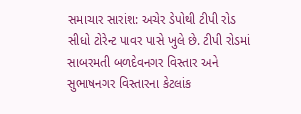સમાચાર સારાંશ: અચેર ડેપોથી ટીપી રોડ સીધો ટોરેન્ટ પાવર પાસે ખુલે છે. ટીપી રોડમાં સાબરમતી બળદેવનગર વિસ્તાર અને સુભાષનગર વિસ્તારના કેટલાંક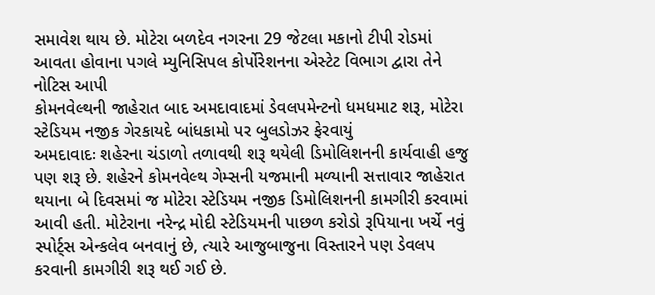સમાવેશ થાય છે. મોટેરા બળદેવ નગરના 29 જેટલા મકાનો ટીપી રોડમાં આવતા હોવાના પગલે મ્યુનિસિપલ કોર્પોરેશનના એસ્ટેટ વિભાગ દ્વારા તેને નોટિસ આપી
કોમનવેલ્થની જાહેરાત બાદ અમદાવાદમાં ડેવલપમેન્ટનો ધમધમાટ શરૂ, મોટેરા સ્ટેડિયમ નજીક ગેરકાયદે બાંધકામો પર બુલડોઝર ફેરવાયું
અમદાવાદઃ શહેરના ચંડાળો તળાવથી શરૂ થયેલી ડિમોલિશનની કાર્યવાહી હજુ પણ શરૂ છે. શહેરને કોમનવેલ્થ ગેમ્સની યજમાની મળ્યાની સત્તાવાર જાહેરાત થયાના બે દિવસમાં જ મોટેરા સ્ટેડિયમ નજીક ડિમોલિશનની કામગીરી કરવામાં આવી હતી. મોટેરાના નરેન્દ્ર મોદી સ્ટેડિયમની પાછળ કરોડો રૂપિયાના ખર્ચે નવું સ્પોર્ટ્સ એન્કલેવ બનવાનું છે, ત્યારે આજુબાજુના વિસ્તારને પણ ડેવલપ કરવાની કામગીરી શરૂ થઈ ગઈ છે.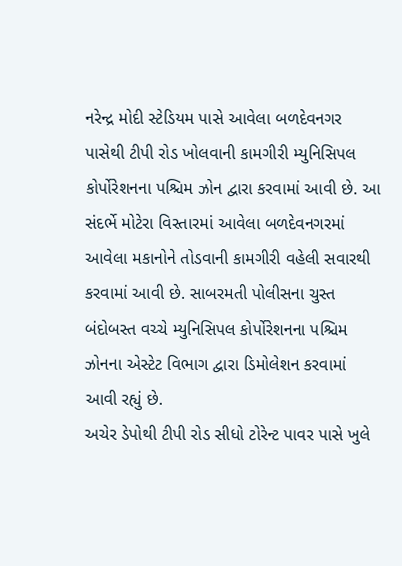નરેન્દ્ર મોદી સ્ટેડિયમ પાસે આવેલા બળદેવનગર પાસેથી ટીપી રોડ ખોલવાની કામગીરી મ્યુનિસિપલ કોર્પોરેશનના પશ્ચિમ ઝોન દ્વારા કરવામાં આવી છે. આ સંદર્ભે મોટેરા વિસ્તારમાં આવેલા બળદેવનગરમાં આવેલા મકાનોને તોડવાની કામગીરી વહેલી સવારથી કરવામાં આવી છે. સાબરમતી પોલીસના ચુસ્ત બંદોબસ્ત વચ્ચે મ્યુનિસિપલ કોર્પોરેશનના પશ્ચિમ ઝોનના એસ્ટેટ વિભાગ દ્વારા ડિમોલેશન કરવામાં આવી રહ્યું છે.
અચેર ડેપોથી ટીપી રોડ સીધો ટોરેન્ટ પાવર પાસે ખુલે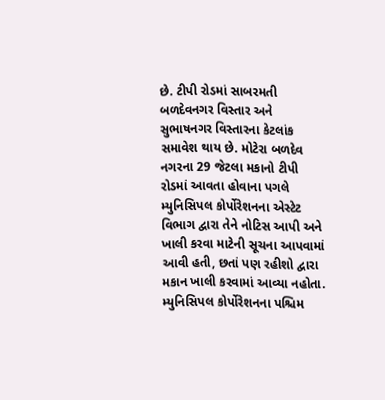છે. ટીપી રોડમાં સાબરમતી બળદેવનગર વિસ્તાર અને સુભાષનગર વિસ્તારના કેટલાંક સમાવેશ થાય છે. મોટેરા બળદેવ નગરના 29 જેટલા મકાનો ટીપી રોડમાં આવતા હોવાના પગલે મ્યુનિસિપલ કોર્પોરેશનના એસ્ટેટ વિભાગ દ્વારા તેને નોટિસ આપી અને ખાલી કરવા માટેની સૂચના આપવામાં આવી હતી, છતાં પણ રહીશો દ્વારા મકાન ખાલી કરવામાં આવ્યા નહોતા.
મ્યુનિસિપલ કોર્પોરેશનના પશ્ચિમ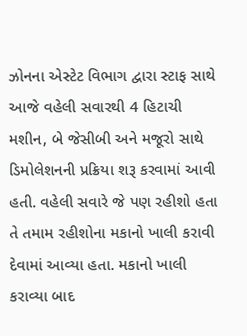ઝોનના એસ્ટેટ વિભાગ દ્વારા સ્ટાફ સાથે આજે વહેલી સવારથી 4 હિટાચી મશીન, બે જેસીબી અને મજૂરો સાથે ડિમોલેશનની પ્રક્રિયા શરૂ કરવામાં આવી હતી. વહેલી સવારે જે પણ રહીશો હતા તે તમામ રહીશોના મકાનો ખાલી કરાવી દેવામાં આવ્યા હતા. મકાનો ખાલી કરાવ્યા બાદ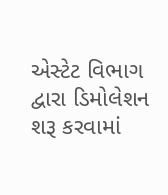એસ્ટેટ વિભાગ દ્વારા ડિમોલેશન શરૂ કરવામાં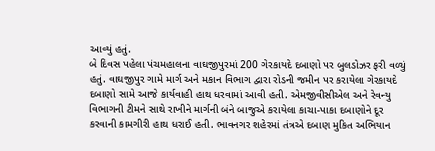આવ્યું હતું.
બે દિવસ પહેલા પંચમહાલના વાઘજીપુરમાં 200 ગેરકાયદે દબાણો પર બુલડોઝર ફરી વળ્યું હતું. વાઘજીપુર ગામે માર્ગ અને મકાન વિભાગ દ્વારા રોડની જમીન પર કરાયેલા ગેરકાયદે દબાણો સામે આજે કાર્યવાહી હાથ ધરવામાં આવી હતી. એમજીવીસીએલ અને રેવન્યુ વિભાગની ટીમને સાથે રાખીને માર્ગની બંને બાજુએ કરાયેલા કાચા-પાકા દબાણોને દૂર કરવાની કામગીરી હાથ ધરાઈ હતી. ભાવનગર શહેરમાં તંત્રએ દબાણ મુકિત અભિયાન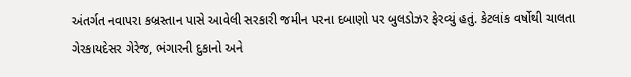અંતર્ગત નવાપરા કબ્રસ્તાન પાસે આવેલી સરકારી જમીન પરના દબાણો પર બુલડોઝર ફેરવ્યું હતું. કેટલાંક વર્ષોથી ચાલતા ગેરકાયદેસર ગેરેજ, ભંગારની દુકાનો અને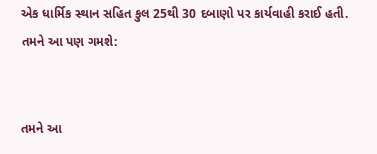એક ધાર્મિક સ્થાન સહિત કુલ 25થી 30 દબાણો પર કાર્યવાહી કરાઈ હતી.
તમને આ પણ ગમશે:


તમને આ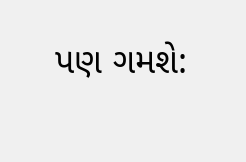પણ ગમશે: